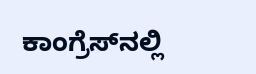ಕಾಂಗ್ರೆಸ್‌ನಲ್ಲಿ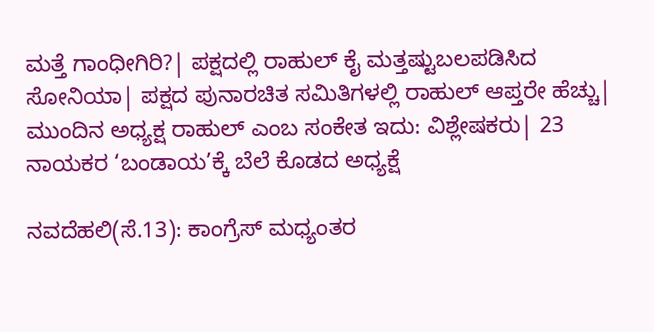ಮತ್ತೆ ಗಾಂಧೀಗಿರಿ?| ಪಕ್ಷದಲ್ಲಿ ರಾಹುಲ್‌ ಕೈ ಮತ್ತಷ್ಟುಬಲಪಡಿಸಿದ ಸೋನಿಯಾ| ಪಕ್ಷದ ಪುನಾರಚಿತ ಸಮಿತಿಗಳಲ್ಲಿ ರಾಹುಲ್‌ ಆಪ್ತರೇ ಹೆಚ್ಚು| ಮುಂದಿನ ಅಧ್ಯಕ್ಷ ರಾಹುಲ್‌ ಎಂಬ ಸಂಕೇತ ಇದು: ವಿಶ್ಲೇಷಕರು| 23 ನಾಯಕರ ‘ಬಂಡಾಯ’ಕ್ಕೆ ಬೆಲೆ ಕೊಡದ ಅಧ್ಯಕ್ಷೆ

ನವದೆಹಲಿ(ಸೆ.13): ಕಾಂಗ್ರೆಸ್‌ ಮಧ್ಯಂತರ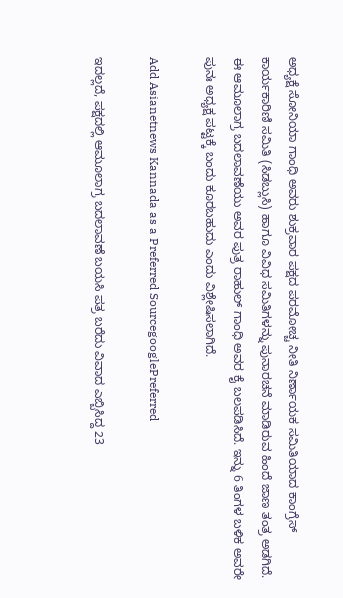ಅಧ್ಯಕ್ಷೆ ಸೋನಿಯಾ ಗಾಂಧಿ ಅವರು ಶುಕ್ರವಾರ ಪಕ್ಷದ ಪರಮೋಚ್ಚ ನೀತಿ ನಿರ್ಣಾಯಕ ಸಮಿತಿಯಾದ ಕಾಂಗ್ರೆಸ್‌ ಕಾರ್ಯಕಾರಿಣಿ ಸಮಿತಿ (ಸಿಡಬ್ಲುಸಿ) ಹಾಗೂ ವಿವಿಧ ಸಮಿತಿಗಳನ್ನು ಪುನಾರಚನೆ ಮಾಡಿರುವ ಹಿಂದೆ ಜಾಣ ತಂತ್ರ ಅಡಗಿದೆ. ಈ ಆಮೂಲಾಗ್ರ ಬದಲಾವಣೆಯು ಅವರ ಪುತ್ರ ರಾಹುಲ್‌ ಗಾಂಧಿ ಅವರ ಕೈ ಬಲಪಡಿಸಿದೆ. ಇನ್ನು 6 ತಿಂಗಳ ಬಳಿಕ ಅವರೇ ಪುನಃ ಅಧ್ಯಕ್ಷ ಪಟ್ಟಕ್ಕೆ ಬಂದು ಕೂರಬಹುದು ಎಂದು ವಿಶ್ಲೇಷಿಸಲಾಗಿದೆ.

Add Asianetnews Kannada as a Preferred SourcegooglePreferred

ಇದಲ್ಲದೆ, ಪಕ್ಷದಲ್ಲಿ ಆಮೂಲಾಗ್ರ ಬದಲಾವಣೆ ಬಯಸಿ ಪತ್ರ ಬರೆದು ವಿವಾದ ಎಬ್ಬಿಸಿದ್ದ 23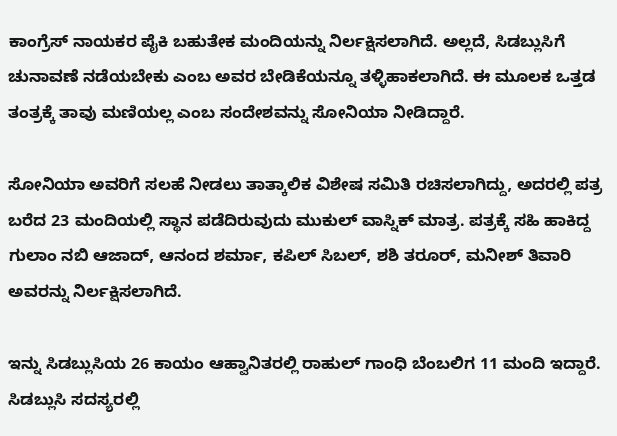ಕಾಂಗ್ರೆಸ್‌ ನಾಯಕರ ಪೈಕಿ ಬಹುತೇಕ ಮಂದಿಯನ್ನು ನಿರ್ಲಕ್ಷಿಸಲಾಗಿದೆ. ಅಲ್ಲದೆ, ಸಿಡಬ್ಲುಸಿಗೆ ಚುನಾವಣೆ ನಡೆಯಬೇಕು ಎಂಬ ಅವರ ಬೇಡಿಕೆಯನ್ನೂ ತಳ್ಳಿಹಾಕಲಾಗಿದೆ. ಈ ಮೂಲಕ ಒತ್ತಡ ತಂತ್ರಕ್ಕೆ ತಾವು ಮಣಿಯಲ್ಲ ಎಂಬ ಸಂದೇಶವನ್ನು ಸೋನಿಯಾ ನೀಡಿದ್ದಾರೆ.

ಸೋನಿಯಾ ಅವರಿಗೆ ಸಲಹೆ ನೀಡಲು ತಾತ್ಕಾಲಿಕ ವಿಶೇಷ ಸಮಿತಿ ರಚಿಸಲಾಗಿದ್ದು, ಅದರಲ್ಲಿ ಪತ್ರ ಬರೆದ 23 ಮಂದಿಯಲ್ಲಿ ಸ್ಥಾನ ಪಡೆದಿರುವುದು ಮುಕುಲ್‌ ವಾಸ್ನಿಕ್‌ ಮಾತ್ರ. ಪತ್ರಕ್ಕೆ ಸಹಿ ಹಾಕಿದ್ದ ಗುಲಾಂ ನಬಿ ಆಜಾದ್‌, ಆನಂದ ಶರ್ಮಾ, ಕಪಿಲ್‌ ಸಿಬಲ್‌, ಶಶಿ ತರೂರ್‌, ಮನೀಶ್‌ ತಿವಾರಿ ಅವರನ್ನು ನಿರ್ಲಕ್ಷಿಸಲಾಗಿದೆ.

ಇನ್ನು ಸಿಡಬ್ಲುಸಿಯ 26 ಕಾಯಂ ಆಹ್ವಾನಿತರಲ್ಲಿ ರಾಹುಲ್‌ ಗಾಂಧಿ ಬೆಂಬಲಿಗ 11 ಮಂದಿ ಇದ್ದಾರೆ. ಸಿಡಬ್ಲುಸಿ ಸದಸ್ಯರಲ್ಲಿ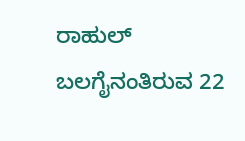ರಾಹುಲ್‌ ಬಲಗೈನಂತಿರುವ 22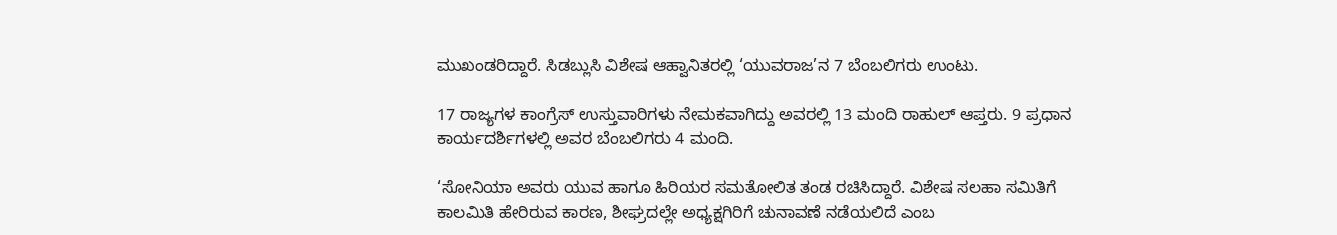ಮುಖಂಡರಿದ್ದಾರೆ. ಸಿಡಬ್ಲುಸಿ ವಿಶೇಷ ಆಹ್ವಾನಿತರಲ್ಲಿ ‘ಯುವರಾಜ’ನ 7 ಬೆಂಬಲಿಗರು ಉಂಟು.

17 ರಾಜ್ಯಗಳ ಕಾಂಗ್ರೆಸ್‌ ಉಸ್ತುವಾರಿಗಳು ನೇಮಕವಾಗಿದ್ದು ಅವರಲ್ಲಿ 13 ಮಂದಿ ರಾಹುಲ್‌ ಆಪ್ತರು. 9 ಪ್ರಧಾನ ಕಾರ್ಯದರ್ಶಿಗಳಲ್ಲಿ ಅವರ ಬೆಂಬಲಿಗರು 4 ಮಂದಿ.

‘ಸೋನಿಯಾ ಅವರು ಯುವ ಹಾಗೂ ಹಿರಿಯರ ಸಮತೋಲಿತ ತಂಡ ರಚಿಸಿದ್ದಾರೆ. ವಿಶೇಷ ಸಲಹಾ ಸಮಿತಿಗೆ ಕಾಲಮಿತಿ ಹೇರಿರುವ ಕಾರಣ, ಶೀಘ್ರದಲ್ಲೇ ಅಧ್ಯಕ್ಷಗಿರಿಗೆ ಚುನಾವಣೆ ನಡೆಯಲಿದೆ ಎಂಬ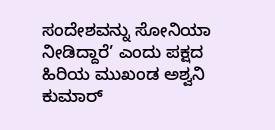ಸಂದೇಶವನ್ನು ಸೋನಿಯಾ ನೀಡಿದ್ದಾರೆ’ ಎಂದು ಪಕ್ಷದ ಹಿರಿಯ ಮುಖಂಡ ಅಶ್ವನಿ ಕುಮಾರ್‌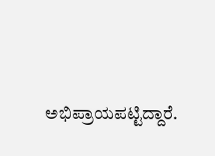ಅಭಿಪ್ರಾಯಪಟ್ಟಿದ್ದಾರೆ.